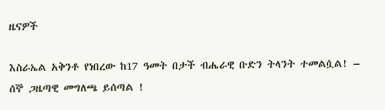ዜናዎች

እስራኤል አቅንቶ የነበረው ከ17 ዓመት በታች ብሔራዊ ቡድን ትላንት ተመልሷል! – ሰኞ ጋዜጣዊ መግለጫ ይሰጣል !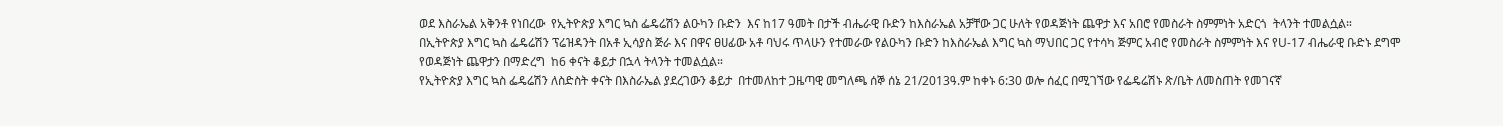ወደ እስራኤል አቅንቶ የነበረው  የኢትዮጵያ እግር ኳስ ፌዴሬሽን ልዑካን ቡድን  እና ከ17 ዓመት በታች ብሔራዊ ቡድን ከእስራኤል አቻቸው ጋር ሁለት የወዳጅነት ጨዋታ እና አበሮ የመስራት ስምምነት አድርጎ  ትላንት ተመልሷል።
በኢትዮጵያ እግር ኳስ ፌዴሬሽን ፕሬዝዳንት በአቶ ኢሳያስ ጅራ እና በዋና ፀሀፊው አቶ ባህሩ ጥላሁን የተመራው የልዑካን ቡድን ከእስራኤል እግር ኳስ ማህበር ጋር የተሳካ ጅምር አብሮ የመስራት ስምምነት እና የU-17 ብሔራዊ ቡድኑ ደግሞ የወዳጅነት ጨዋታን በማድረግ  ከ6 ቀናት ቆይታ በኋላ ትላንት ተመልሷል።
የኢትዮጵያ እግር ኳስ ፌዴሬሽን ለስድስት ቀናት በእስራኤል ያደረገውን ቆይታ  በተመለከተ ጋዜጣዊ መግለጫ ሰኞ ሰኔ 21/2013ዓ.ም ከቀኑ 6:30 ወሎ ሰፈር በሚገኘው የፌዴሬሽኑ ጽ/ቤት ለመስጠት የመገናኛ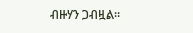ብዙሃን ጋብዟል።